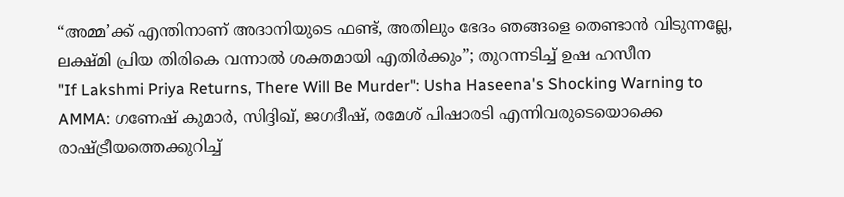“അമ്മ’ക്ക് എന്തിനാണ് അദാനിയുടെ ഫണ്ട്, അതിലും ഭേദം ഞങ്ങളെ തെണ്ടാൻ വിടുന്നല്ലേ, ലക്ഷ്മി പ്രിയ തിരികെ വന്നാൽ ശക്തമായി എതിർക്കും”; തുറന്നടിച്ച് ഉഷ ഹസീന
"If Lakshmi Priya Returns, There Will Be Murder": Usha Haseena's Shocking Warning to AMMA: ഗണേഷ് കുമാർ, സിദ്ദിഖ്, ജഗദീഷ്, രമേശ് പിഷാരടി എന്നിവരുടെയൊക്കെ രാഷ്ട്രീയത്തെക്കുറിച്ച്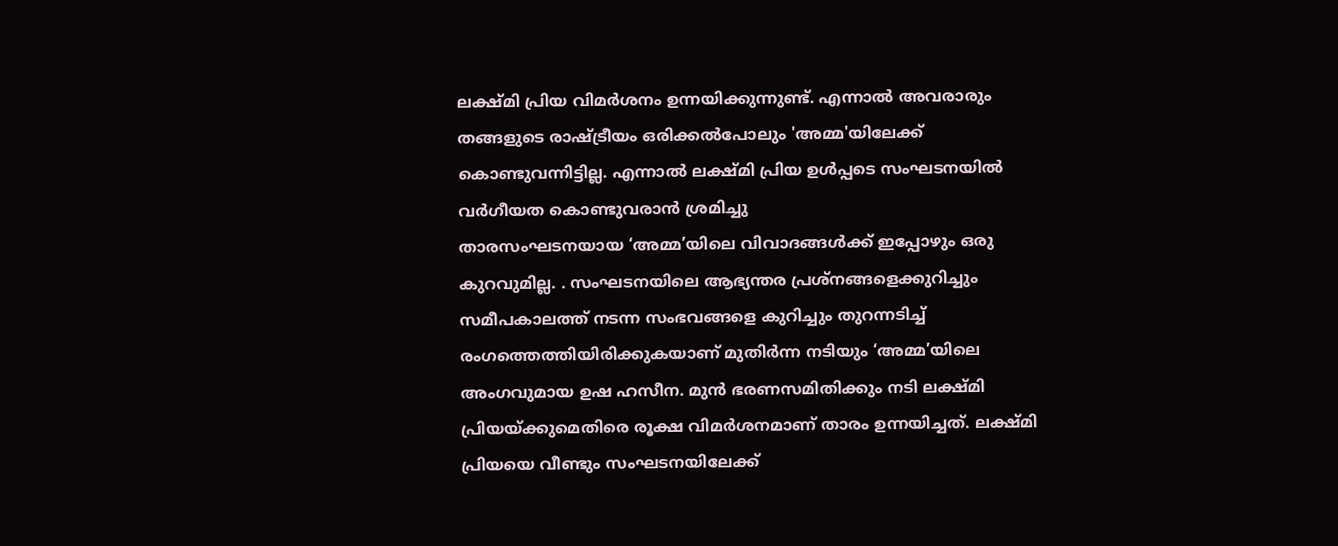ലക്ഷ്മി പ്രിയ വിമർശനം ഉന്നയിക്കുന്നുണ്ട്. എന്നാൽ അവരാരും തങ്ങളുടെ രാഷ്ട്രീയം ഒരിക്കൽപോലും 'അമ്മ'യിലേക്ക് കൊണ്ടുവന്നിട്ടില്ല. എന്നാൽ ലക്ഷ്മി പ്രിയ ഉൾപ്പടെ സംഘടനയിൽ വർഗീയത കൊണ്ടുവരാൻ ശ്രമിച്ചു
താരസംഘടനയായ ‘അമ്മ’യിലെ വിവാദങ്ങൾക്ക് ഇപ്പോഴും ഒരു കുറവുമില്ല. . സംഘടനയിലെ ആഭ്യന്തര പ്രശ്നങ്ങളെക്കുറിച്ചും സമീപകാലത്ത് നടന്ന സംഭവങ്ങളെ കുറിച്ചും തുറന്നടിച്ച് രംഗത്തെത്തിയിരിക്കുകയാണ് മുതിർന്ന നടിയും ‘അമ്മ’യിലെ അംഗവുമായ ഉഷ ഹസീന. മുൻ ഭരണസമിതിക്കും നടി ലക്ഷ്മി പ്രിയയ്ക്കുമെതിരെ രൂക്ഷ വിമർശനമാണ് താരം ഉന്നയിച്ചത്. ലക്ഷ്മി പ്രിയയെ വീണ്ടും സംഘടനയിലേക്ക്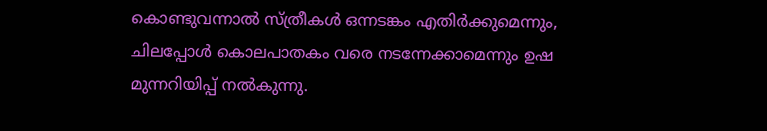കൊണ്ടുവന്നാൽ സ്ത്രീകൾ ഒന്നടങ്കം എതിർക്കുമെന്നും, ചിലപ്പോൾ കൊലപാതകം വരെ നടന്നേക്കാമെന്നും ഉഷ മുന്നറിയിപ്പ് നൽകുന്നു.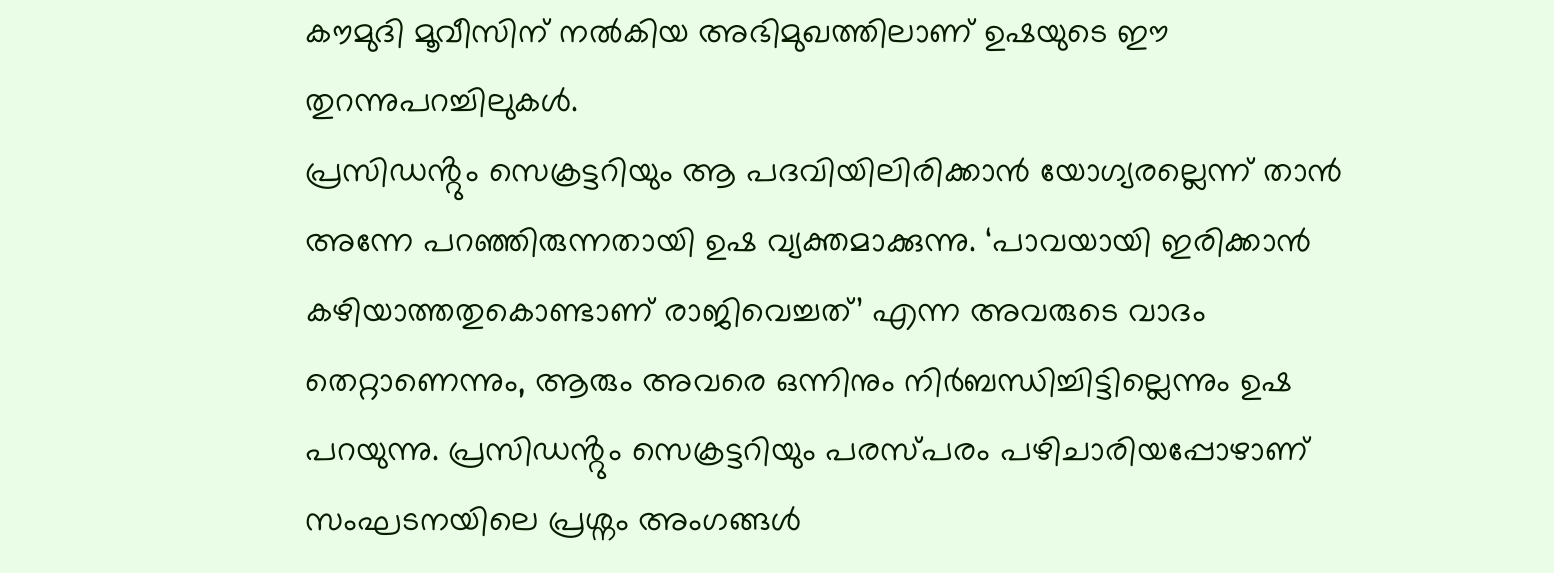കൗമുദി മൂവീസിന് നൽകിയ അഭിമുഖത്തിലാണ് ഉഷയുടെ ഈ തുറന്നുപറച്ചിലുകൾ.
പ്രസിഡൻ്റും സെക്രട്ടറിയും ആ പദവിയിലിരിക്കാൻ യോഗ്യരല്ലെന്ന് താൻ അന്നേ പറഞ്ഞിരുന്നതായി ഉഷ വ്യക്തമാക്കുന്നു. ‘പാവയായി ഇരിക്കാൻ കഴിയാത്തതുകൊണ്ടാണ് രാജിവെച്ചത്’ എന്ന അവരുടെ വാദം തെറ്റാണെന്നും, ആരും അവരെ ഒന്നിനും നിർബന്ധിച്ചിട്ടില്ലെന്നും ഉഷ പറയുന്നു. പ്രസിഡൻ്റും സെക്രട്ടറിയും പരസ്പരം പഴിചാരിയപ്പോഴാണ് സംഘടനയിലെ പ്രശ്നം അംഗങ്ങൾ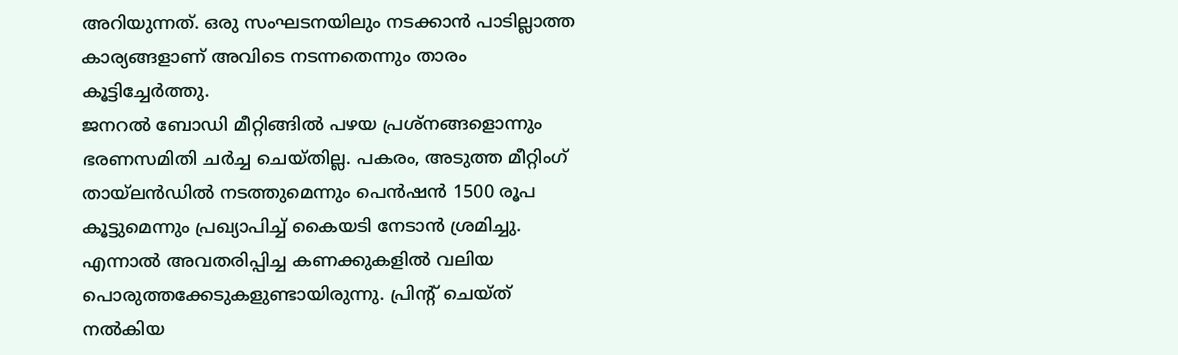അറിയുന്നത്. ഒരു സംഘടനയിലും നടക്കാൻ പാടില്ലാത്ത കാര്യങ്ങളാണ് അവിടെ നടന്നതെന്നും താരം കൂട്ടിച്ചേർത്തു.
ജനറൽ ബോഡി മീറ്റിങ്ങിൽ പഴയ പ്രശ്നങ്ങളൊന്നും ഭരണസമിതി ചർച്ച ചെയ്തില്ല. പകരം, അടുത്ത മീറ്റിംഗ് തായ്ലൻഡിൽ നടത്തുമെന്നും പെൻഷൻ 1500 രൂപ കൂട്ടുമെന്നും പ്രഖ്യാപിച്ച് കൈയടി നേടാൻ ശ്രമിച്ചു. എന്നാൽ അവതരിപ്പിച്ച കണക്കുകളിൽ വലിയ പൊരുത്തക്കേടുകളുണ്ടായിരുന്നു. പ്രിൻ്റ് ചെയ്ത് നൽകിയ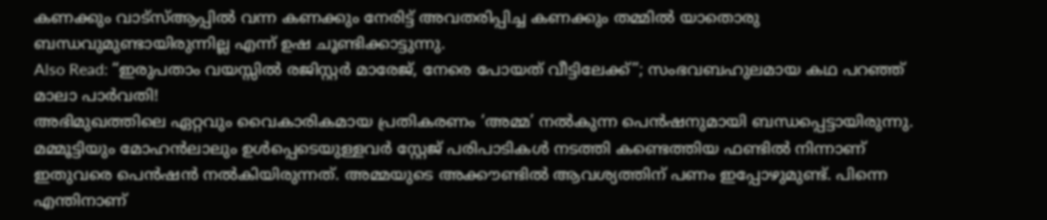കണക്കും വാട്സ്ആപ്പിൽ വന്ന കണക്കും നേരിട്ട് അവതരിപ്പിച്ച കണക്കും തമ്മിൽ യാതൊരു ബന്ധവുമുണ്ടായിരുന്നില്ല എന്ന് ഉഷ ചൂണ്ടിക്കാട്ടുന്നു.
Also Read: “ഇരുപതാം വയസ്സിൽ രജിസ്റ്റർ മാരേജ്, നേരെ പോയത് വീട്ടിലേക്ക്”; സംഭവബഹുലമായ കഥ പറഞ്ഞ് മാലാ പാർവതി!
അഭിമുഖത്തിലെ ഏറ്റവും വൈകാരികമായ പ്രതികരണം ‘അമ്മ’ നൽകുന്ന പെൻഷനുമായി ബന്ധപ്പെട്ടായിരുന്നു. മമ്മൂട്ടിയും മോഹൻലാലും ഉൾപ്പെടെയുള്ളവർ സ്റ്റേജ് പരിപാടികൾ നടത്തി കണ്ടെത്തിയ ഫണ്ടിൽ നിന്നാണ് ഇതുവരെ പെൻഷൻ നൽകിയിരുന്നത്. അമ്മയുടെ അക്കൗണ്ടിൽ ആവശ്യത്തിന് പണം ഇപ്പോഴുമുണ്ട്. പിന്നെ എന്തിനാണ്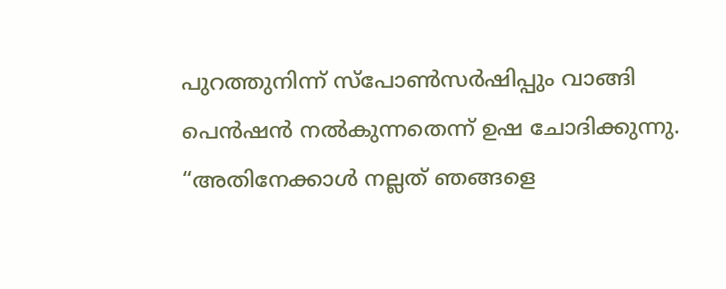പുറത്തുനിന്ന് സ്പോൺസർഷിപ്പും വാങ്ങി പെൻഷൻ നൽകുന്നതെന്ന് ഉഷ ചോദിക്കുന്നു. “അതിനേക്കാൾ നല്ലത് ഞങ്ങളെ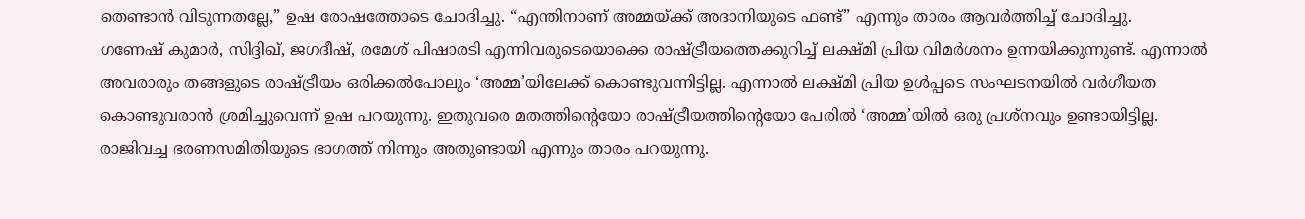തെണ്ടാൻ വിടുന്നതല്ലേ,” ഉഷ രോഷത്തോടെ ചോദിച്ചു. “എന്തിനാണ് അമ്മയ്ക്ക് അദാനിയുടെ ഫണ്ട്” എന്നും താരം ആവർത്തിച്ച് ചോദിച്ചു.
ഗണേഷ് കുമാർ, സിദ്ദിഖ്, ജഗദീഷ്, രമേശ് പിഷാരടി എന്നിവരുടെയൊക്കെ രാഷ്ട്രീയത്തെക്കുറിച്ച് ലക്ഷ്മി പ്രിയ വിമർശനം ഉന്നയിക്കുന്നുണ്ട്. എന്നാൽ അവരാരും തങ്ങളുടെ രാഷ്ട്രീയം ഒരിക്കൽപോലും ‘അമ്മ’യിലേക്ക് കൊണ്ടുവന്നിട്ടില്ല. എന്നാൽ ലക്ഷ്മി പ്രിയ ഉൾപ്പടെ സംഘടനയിൽ വർഗീയത കൊണ്ടുവരാൻ ശ്രമിച്ചുവെന്ന് ഉഷ പറയുന്നു. ഇതുവരെ മതത്തിൻ്റെയോ രാഷ്ട്രീയത്തിൻ്റെയോ പേരിൽ ‘അമ്മ’യിൽ ഒരു പ്രശ്നവും ഉണ്ടായിട്ടില്ല. രാജിവച്ച ഭരണസമിതിയുടെ ഭാഗത്ത് നിന്നും അതുണ്ടായി എന്നും താരം പറയുന്നു.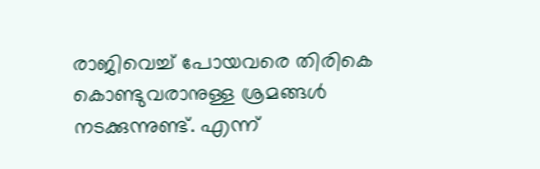രാജിവെച്ച് പോയവരെ തിരികെ കൊണ്ടുവരാനുള്ള ശ്രമങ്ങൾ നടക്കുന്നുണ്ട്. എന്ന്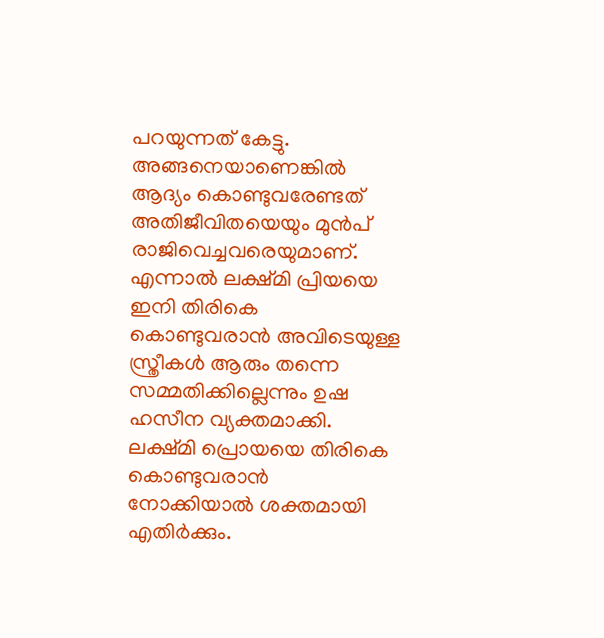പറയുന്നത് കേട്ടു. അങ്ങനെയാണെങ്കിൽ ആദ്യം കൊണ്ടുവരേണ്ടത് അതിജീവിതയെയും മുൻപ് രാജിവെച്ചവരെയുമാണ്. എന്നാൽ ലക്ഷ്മി പ്രിയയെ ഇനി തിരികെ കൊണ്ടുവരാൻ അവിടെയുള്ള സ്ത്രീകൾ ആരും തന്നെ സമ്മതിക്കില്ലെന്നും ഉഷ ഹസീന വ്യക്തമാക്കി. ലക്ഷ്മി പ്രൊയയെ തിരികെ കൊണ്ടുവരാൻ നോക്കിയാൽ ശക്തമായി എതിർക്കും.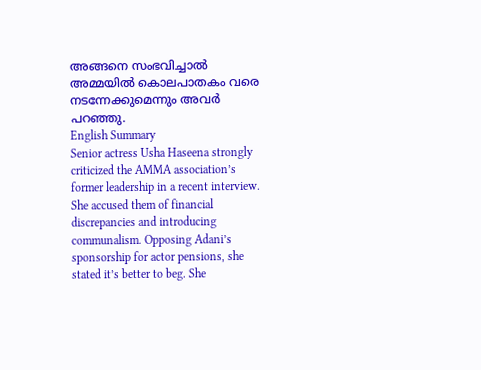അങ്ങനെ സംഭവിച്ചാൽ അമ്മയിൽ കൊലപാതകം വരെ നടന്നേക്കുമെന്നും അവർ പറഞ്ഞു.
English Summary
Senior actress Usha Haseena strongly criticized the AMMA association’s former leadership in a recent interview. She accused them of financial discrepancies and introducing communalism. Opposing Adani’s sponsorship for actor pensions, she stated it’s better to beg. She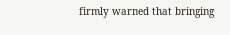firmly warned that bringing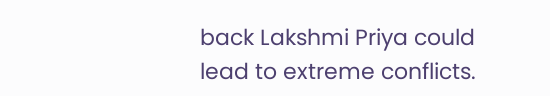back Lakshmi Priya could lead to extreme conflicts.